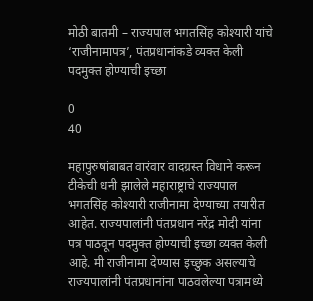मोठी बातमी – राज्यपाल भगतसिंह कोश्यारी यांचे ‘राजीनामापत्र’, पंतप्रधानांकडे व्यक्त केली पदमुक्त होण्याची इच्छा

0
40

महापुरुषांबाबत वारंवार वादग्रस्त विधाने करून टीकेची धनी झालेले महाराष्ट्राचे राज्यपाल भगतसिंह कोश्यारी राजीनामा देण्याच्या तयारीत आहेत. राज्यपालांनी पंतप्रधान नरेंद्र मोदी यांना पत्र पाठवून पदमुक्त होण्याची इच्छा व्यक्त केली आहे. मी राजीनामा देण्यास इच्छुक असल्याचे राज्यपालांनी पंतप्रधानांना पाठवलेल्या पत्रामध्ये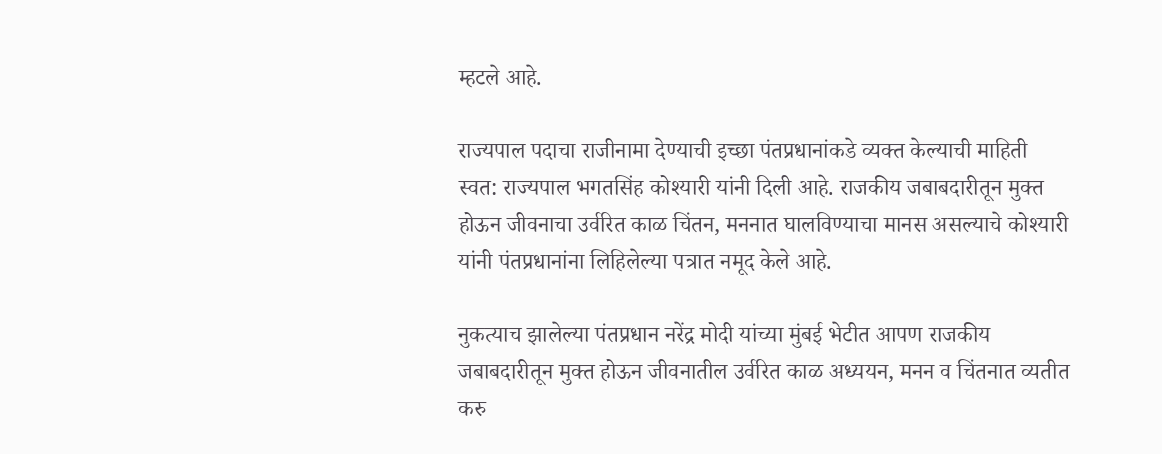म्हटले आहे.

राज्यपाल पदाचा राजीनामा देण्याची इच्छा पंतप्रधानांकडे व्यक्त केल्याची माहिती स्वत: राज्यपाल भगतसिंह कोश्यारी यांनी दिली आहे. राजकीय जबाबदारीतून मुक्त होऊन जीवनाचा उर्वरित काळ चिंतन, मननात घालविण्याचा मानस असल्याचे कोश्यारी यांनी पंतप्रधानांना लिहिलेल्या पत्रात नमूद केले आहे.

नुकत्याच झालेल्या पंतप्रधान नरेंद्र मोदी यांच्या मुंबई भेटीत आपण राजकीय जबाबदारीतून मुक्त होऊन जीवनातील उर्वरित काळ अध्ययन, मनन व चिंतनात व्यतीत करु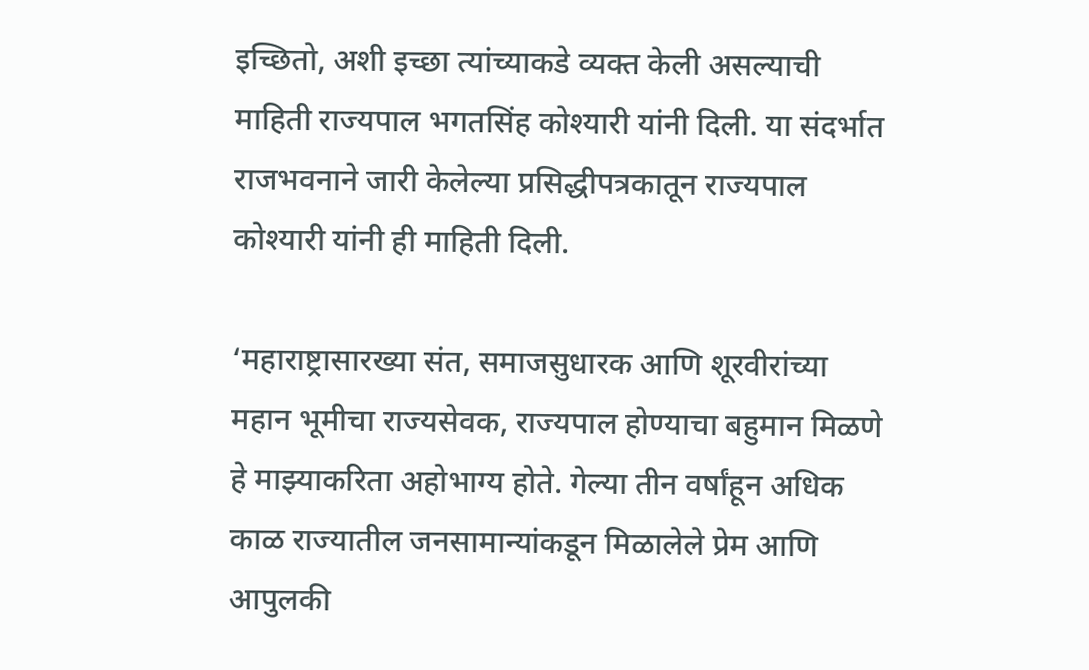इच्छितो, अशी इच्छा त्यांच्याकडे व्यक्त केली असल्याची माहिती राज्यपाल भगतसिंह कोश्यारी यांनी दिली. या संदर्भात राजभवनाने जारी केलेल्या प्रसिद्धीपत्रकातून राज्यपाल कोश्यारी यांनी ही माहिती दिली.

‘महाराष्ट्रासारख्या संत, समाजसुधारक आणि शूरवीरांच्या महान भूमीचा राज्यसेवक, राज्यपाल होण्याचा बहुमान मिळणे हे माझ्याकरिता अहोभाग्य होते. गेल्या तीन वर्षांहून अधिक काळ राज्यातील जनसामान्यांकडून मिळालेले प्रेम आणि आपुलकी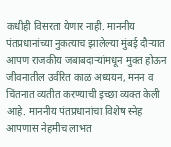कधीही विसरता येणार नाही. माननीय पंतप्रधानांच्या नुकत्याच झालेल्या मुंबई दौऱ्यात आपण राजकीय जबाबदाऱ्यांमधून मुक्त होऊन जीवनातील उर्वरित काळ अध्ययन, मनन व चिंतनात व्यतीत करण्याची इच्छा व्यक्त केली आहे. माननीय पंतप्रधानांचा विशेष स्नेह आपणास नेहमीच लाभत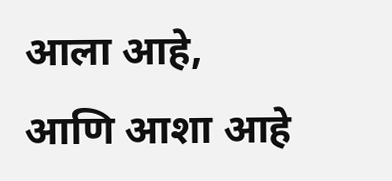आला आहे, आणि आशा आहे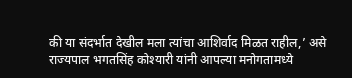की या संदर्भात देखील मला त्यांचा आशिर्वाद मिळत राहील,’ असे राज्यपाल भगतसिंह कोश्यारी यांनी आपल्या मनोगतामध्ये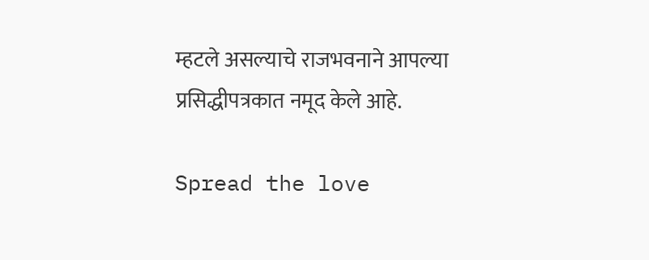म्हटले असल्याचे राजभवनाने आपल्या प्रसिद्धीपत्रकात नमूद केले आहे.

Spread the love